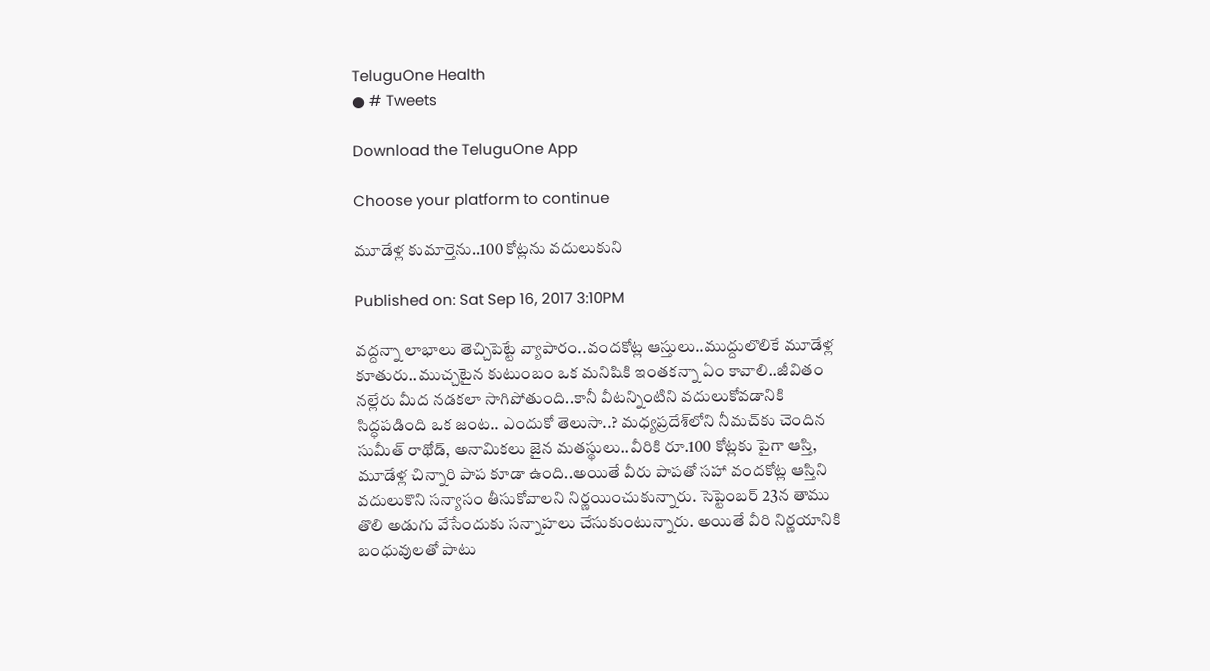TeluguOne Health
● # Tweets

Download the TeluguOne App

Choose your platform to continue

మూడేళ్ల కుమార్తెను..100 కోట్లను వదులుకుని

Published on: Sat Sep 16, 2017 3:10PM

వద్దన్నా లాభాలు తెచ్చిపెట్టే వ్యాపారం..వందకోట్ల ఆస్తులు..ముద్దులొలికే మూడేళ్ల కూతురు..ముచ్చటైన కుటుంబం ఒక మనిషికి ఇంతకన్నా ఏం కావాలి..జీవితం నల్లేరు మీద నడకలా సాగిపోతుంది..కానీ వీటన్నింటిని వదులుకోవడానికి సిద్ధపడింది ఒక జంట.. ఎందుకో తెలుసా..? మధ్యప్రదేశ్‌లోని నీమచ్‌కు చెందిన సుమీత్ రాథోడ్, అనామికలు జైన మతస్థులు..వీరికి రూ.100 కోట్లకు పైగా ఆస్తి, మూడేళ్ల చిన్నారి పాప కూడా ఉంది..అయితే వీరు పాపతో సహా వందకోట్ల ఆస్తిని వదులుకొని సన్యాసం తీసుకోవాలని నిర్ణయించుకున్నారు. సెప్టెంబర్ 23న తాము తొలి అడుగు వేసేందుకు సన్నాహలు చేసుకుంటున్నారు. అయితే వీరి నిర్ణయానికి బంధువులతో పాటు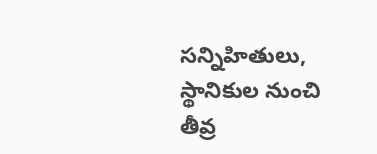సన్నిహితులు, స్థానికుల నుంచి తీవ్ర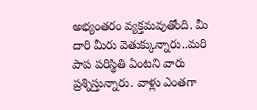అభ్యంతరం వ్యక్తమవుతోంది. మీ దారి మీరు వెతుక్కున్నారు..మరి పాప పరిస్థితి ఏంటని వారు ప్రశ్నిస్తున్నారు. వాళ్లు ఎంతగా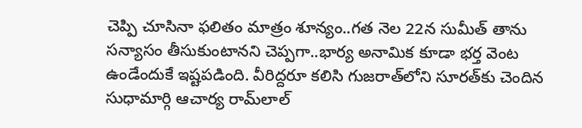చెప్పి చూసినా ఫలితం మాత్రం శూన్యం..గత నెల 22న సుమీత్ తాను సన్యాసం తీసుకుంటానని చెప్పగా..భార్య అనామిక కూడా భర్త వెంట ఉండేందుకే ఇష్టపడింది. వీరిద్దరూ కలిసి గుజరాత్‌లోని సూరత్‌కు చెందిన సుధామార్గి ఆచార్య రామ్‌లాల్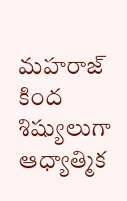మహరాజ్ కింద శిష్యులుగా ఆధ్యాత్మిక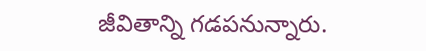జీవితాన్ని గడపనున్నారు.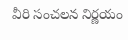వీరి సంచలన నిర్ణయం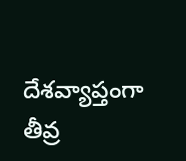దేశవ్యాప్తంగా తీవ్ర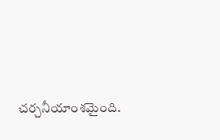చర్చనీయాంశమైంది.